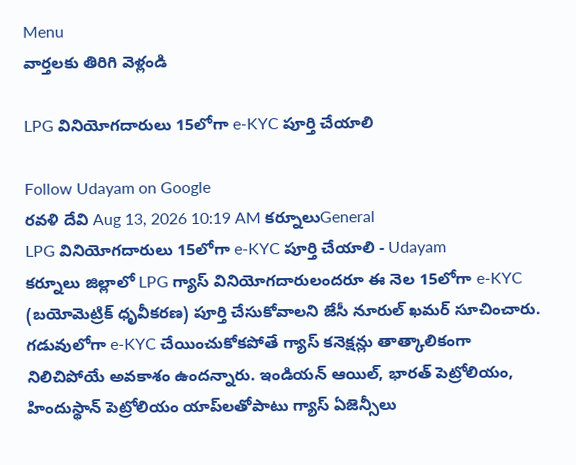Menu
వార్తలకు తిరిగి వెళ్లండి

LPG వినియోగదారులు 15లోగా e-KYC పూర్తి చేయాలి

Follow Udayam on Google
రవళి దేవి Aug 13, 2026 10:19 AM కర్నూలుGeneral
LPG వినియోగదారులు 15లోగా e-KYC పూర్తి చేయాలి - Udayam
కర్నూలు జిల్లాలో LPG గ్యాస్ వినియోగదారులందరూ ఈ నెల 15లోగా e-KYC (బయోమెట్రిక్ ధృవీకరణ) పూర్తి చేసుకోవాలని జేసీ నూరుల్ ఖమర్ సూచించారు. గడువులోగా e-KYC చేయించుకోకపోతే గ్యాస్ కనెక్షన్లు తాత్కాలికంగా నిలిచిపోయే అవకాశం ఉందన్నారు. ఇండియన్ ఆయిల్, భారత్ పెట్రోలియం, హిందుస్థాన్ పెట్రోలియం యాప్‌లతోపాటు గ్యాస్ ఏజెన్సీలు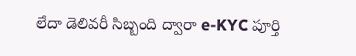లేదా డెలివరీ సిబ్బంది ద్వారా e-KYC పూర్తి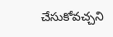చేసుకోవచ్చని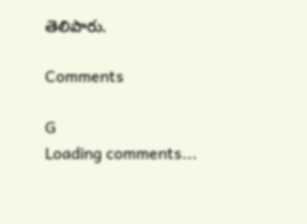తెలిపారు.

Comments

G
Loading comments...